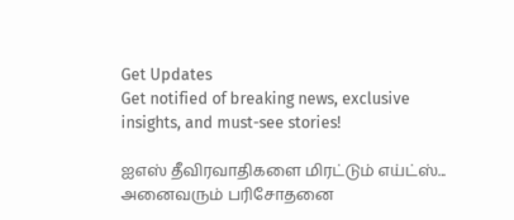Get Updates
Get notified of breaking news, exclusive insights, and must-see stories!

ஐஎஸ் தீவிரவாதிகளை மிரட்டும் எய்ட்ஸ்... அனைவரும் பரிசோதனை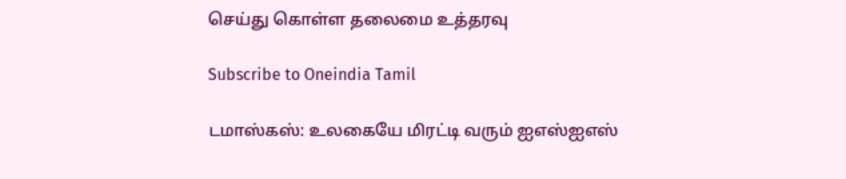செய்து கொள்ள தலைமை உத்தரவு

Subscribe to Oneindia Tamil

டமாஸ்கஸ்: உலகையே மிரட்டி வரும் ஐஎஸ்ஐஎஸ்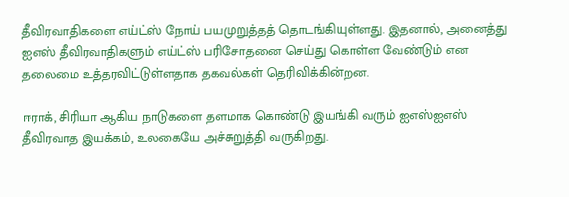தீவிரவாதிகளை எய்ட்ஸ் நோய் பயமுறுத்தத் தொடங்கியுள்ளது. இதனால், அனைத்து ஐஎஸ் தீவிரவாதிகளும் எய்ட்ஸ் பரிசோதனை செய்து கொள்ள வேண்டும் என தலைமை உத்தரவிட்டுள்ளதாக தகவல்கள் தெரிவிக்கின்றன.

ஈராக், சிரியா ஆகிய நாடுகளை தளமாக கொண்டு இயங்கி வரும் ஐஎஸ்ஐஎஸ் தீவிரவாத இயக்கம், உலகையே அச்சுறுத்தி வருகிறது.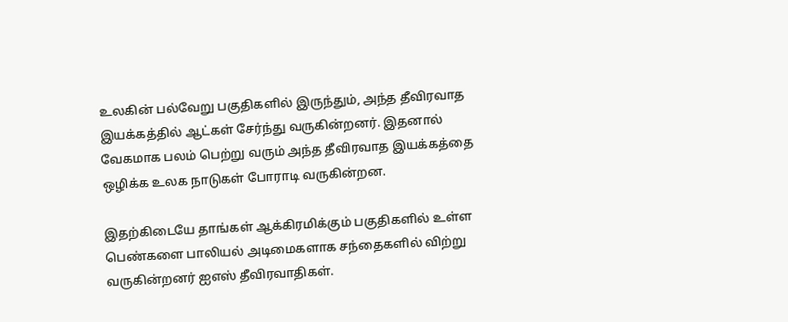உலகின் பல்வேறு பகுதிகளில் இருந்தும், அந்த தீவிரவாத இயக்கத்தில் ஆட்கள் சேர்ந்து வருகின்றனர். இதனால் வேகமாக பலம் பெற்று வரும் அந்த தீவிரவாத இயக்கத்தை ஒழிக்க உலக நாடுகள் போராடி வருகின்றன.

இதற்கிடையே தாங்கள் ஆக்கிரமிக்கும் பகுதிகளில் உள்ள பெண்களை பாலியல் அடிமைகளாக சந்தைகளில் விற்று வருகின்றனர் ஐஎஸ் தீவிரவாதிகள்.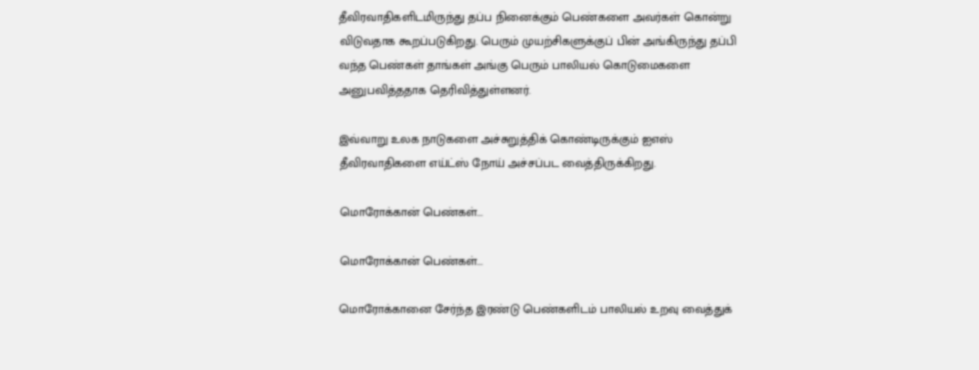தீவிரவாதிகளிடமிருந்து தப்ப நினைக்கும் பெண்களை அவர்கள் கொன்று விடுவதாக கூறப்படுகிறது. பெரும் முயற்சிகளுக்குப் பின் அங்கிருந்து தப்பி வந்த பெண்கள் தாங்கள் அங்கு பெரும் பாலியல் கொடுமைகளை அனுபவித்ததாக தெரிவித்துள்ளனர்.

இவ்வாறு உலக நாடுகளை அச்சுறுத்திக் கொண்டிருக்கும் ஐஎஸ் தீவிரவாதிகளை எய்ட்ஸ் நோய் அச்சப்பட வைத்திருக்கிறது.

மொரோக்கான் பெண்கள்...

மொரோக்கான் பெண்கள்...

மொரோக்கானை சேர்ந்த இரண்டு பெண்களிடம் பாலியல் உறவு வைத்துக்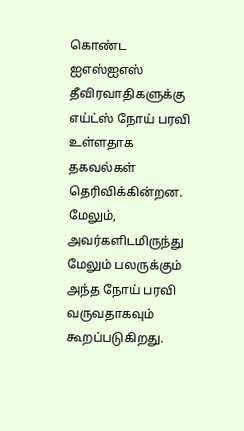கொண்ட ஐஎஸ்ஐஎஸ் தீவிரவாதிகளுக்கு எய்ட்ஸ் நோய் பரவி உள்ளதாக தகவல்கள் தெரிவிக்கின்றன. மேலும், அவர்களிடமிருந்து மேலும் பலருக்கும் அந்த நோய் பரவி வருவதாகவும் கூறப்படுகிறது.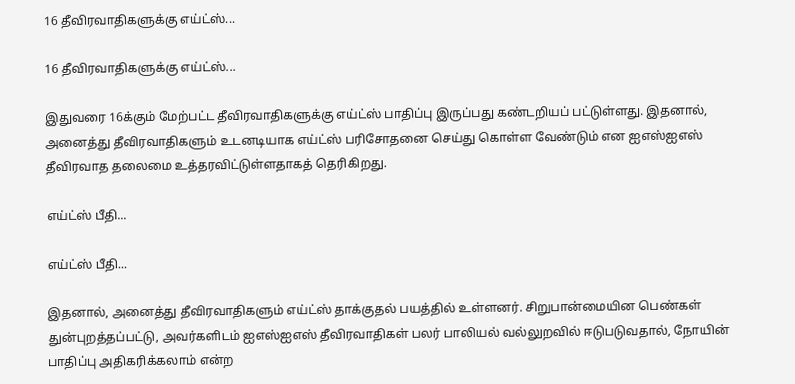16 தீவிரவாதிகளுக்கு எய்ட்ஸ்...

16 தீவிரவாதிகளுக்கு எய்ட்ஸ்...

இதுவரை 16க்கும் மேற்பட்ட தீவிரவாதிகளுக்கு எய்ட்ஸ் பாதிப்பு இருப்பது கண்டறியப் பட்டுள்ளது. இதனால், அனைத்து தீவிரவாதிகளும் உடனடியாக எய்ட்ஸ் பரிசோதனை செய்து கொள்ள வேண்டும் என ஐஎஸ்ஐஎஸ் தீவிரவாத தலைமை உத்தரவிட்டுள்ளதாகத் தெரிகிறது.

எய்ட்ஸ் பீதி...

எய்ட்ஸ் பீதி...

இதனால், அனைத்து தீவிரவாதிகளும் எய்ட்ஸ் தாக்குதல் பயத்தில் உள்ளனர். சிறுபான்மையின பெண்கள் துன்புறத்தப்பட்டு, அவர்களிடம் ஐஎஸ்ஐஎஸ் தீவிரவாதிகள் பலர் பாலியல் வல்லுறவில் ஈடுபடுவதால், நோயின் பாதிப்பு அதிகரிக்கலாம் என்ற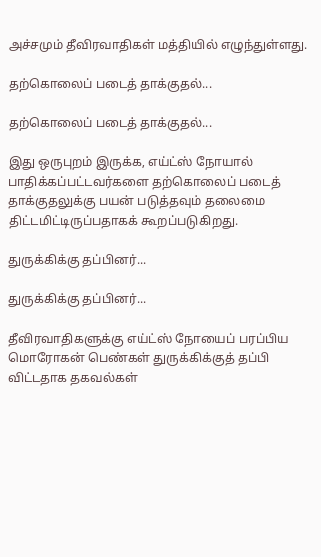அச்சமும் தீவிரவாதிகள் மத்தியில் எழுந்துள்ளது.

தற்கொலைப் படைத் தாக்குதல்...

தற்கொலைப் படைத் தாக்குதல்...

இது ஒருபுறம் இருக்க, எய்ட்ஸ் நோயால் பாதிக்கப்பட்டவர்களை தற்கொலைப் படைத் தாக்குதலுக்கு பயன் படுத்தவும் தலைமை திட்டமிட்டிருப்பதாகக் கூறப்படுகிறது.

துருக்கிக்கு தப்பினர்...

துருக்கிக்கு தப்பினர்...

தீவிரவாதிகளுக்கு எய்ட்ஸ் நோயைப் பரப்பிய மொரோகன் பெண்கள் துருக்கிக்குத் தப்பி விட்டதாக தகவல்கள்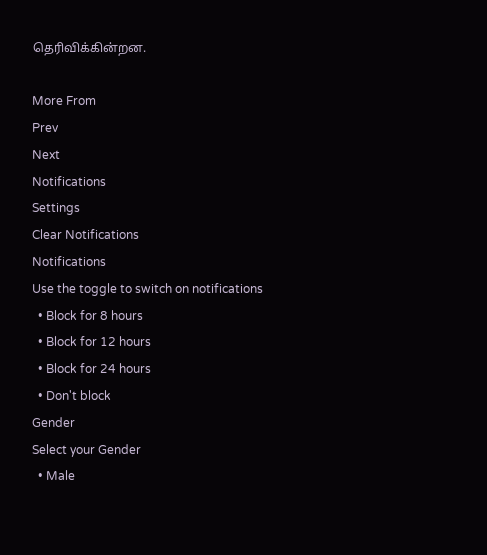தெரிவிக்கின்றன.

More From
Prev
Next
Notifications
Settings
Clear Notifications
Notifications
Use the toggle to switch on notifications
  • Block for 8 hours
  • Block for 12 hours
  • Block for 24 hours
  • Don't block
Gender
Select your Gender
  • Male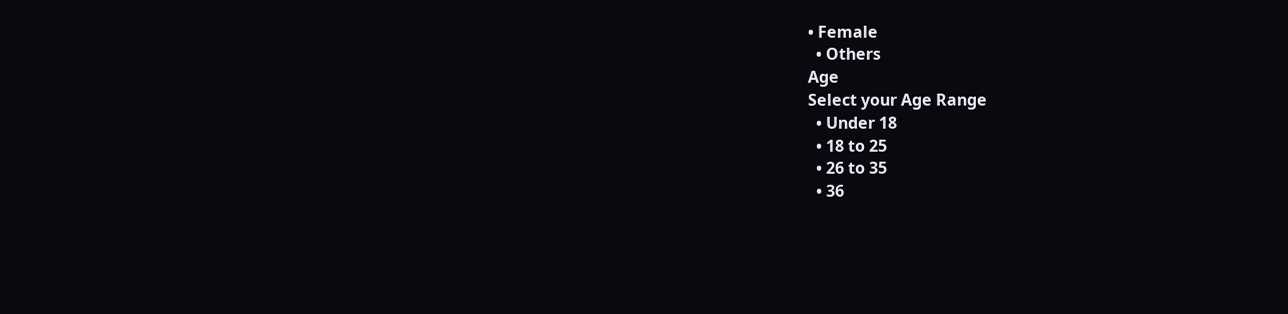• Female
  • Others
Age
Select your Age Range
  • Under 18
  • 18 to 25
  • 26 to 35
  • 36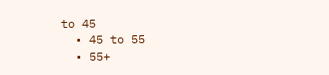to 45
  • 45 to 55
  • 55+